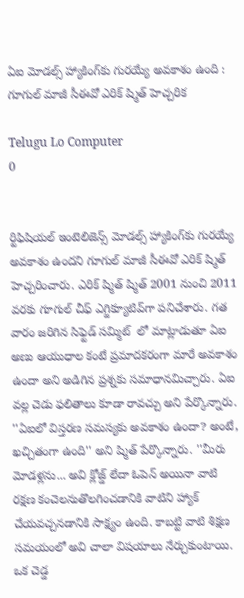ఏఐ మోడల్స్ హ్యాకింగ్‌కు గురయ్యే అవకాశం ఉంది : గూగుల్ మాజీ సీఈవో ఎరిక్ ష్మిత్ హెచ్చరిక

Telugu Lo Computer
0


ర్టిఫిషియల్ ఇంటెలిజెన్స్ మోడల్స్ హ్యాకింగ్‌కు గురయ్యే అవకాశం ఉందని గూగుల్ మాజీ సీఈవో ఎరిక్ ష్మిత్ హెచ్చరించారు. ఎరిక్ ష్మిత్ ష్మిత్ 2001 నుంచి 2011 వరకు గూగుల్ చీఫ్ ఎగ్జిక్యూటివ్‌గా పనిచేశారు. గత వారం జరిగిన సిఫ్టెడ్ సమ్మిట్  లో మాట్లాడుతూ ఏఐ అణు ఆయుధాల కంటే ప్రమాదకరంగా మారే అవకాశం ఉందా అని అడిగిన ప్రశ్నకు సమాధానమిచ్చారు. ఏఐ వల్ల చెడు ఫలితాలు కూడా రావచ్చు అని పేర్కొన్నారు. ''ఏఐలో విస్తరణ సమస్యకు అవకాశం ఉందా? అంటే, ఖచ్చితంగా ఉంది'' అని ష్మిత్ పేర్కొన్నారు. ''మీరు మోడళ్లను... అవి క్లోజ్డ్ లేదా ఓపెన్ అయినా వాటి రక్షణ కంచెలనుతొలగించడానికి వాటిని హ్యాక్ చేయవచ్చనడానికి సాక్ష్యం ఉంది. కాబట్టి వాటి శిక్షణ సమయంలో అవి చాలా విషయాలు నేర్చుకుంటాయి. ఒక చెడ్డ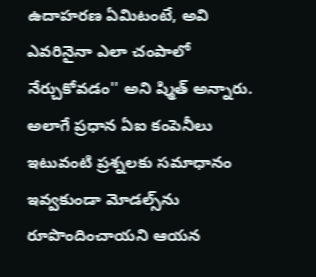ఉదాహరణ ఏమిటంటే, అవి ఎవరినైనా ఎలా చంపాలో నేర్చుకోవడం'' అని ష్మిత్ అన్నారు. అలాగే ప్రధాన ఏఐ కంపెనీలు ఇటువంటి ప్రశ్నలకు సమాధానం ఇవ్వకుండా మోడల్స్‌ను రూపొందించాయని ఆయన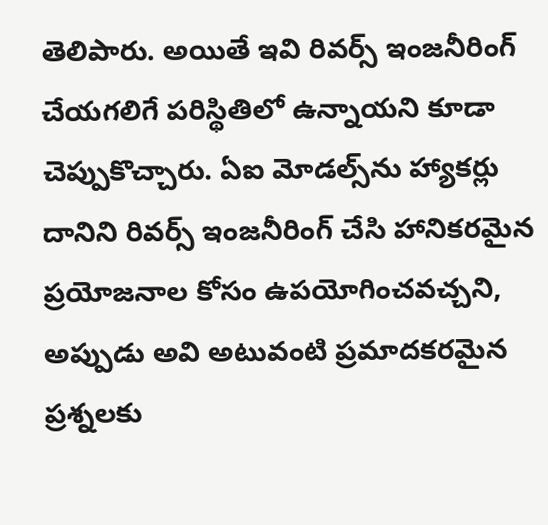తెలిపారు. అయితే ఇవి రివర్స్ ఇంజనీరింగ్ చేయగలిగే పరిస్థితిలో ఉన్నాయని కూడా చెప్పుకొచ్చారు. ఏఐ మోడల్స్‌ను హ్యాకర్లు దానిని రివర్స్ ఇంజనీరింగ్ చేసి హానికరమైన ప్రయోజనాల కోసం ఉపయోగించవచ్చని, అప్పుడు అవి అటువంటి ప్రమాదకరమైన ప్రశ్నలకు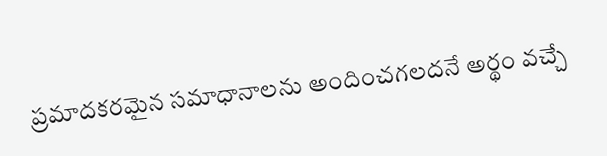ప్రమాదకరమైన సమాధానాలను అందించగలదనే అర్థం వచ్చే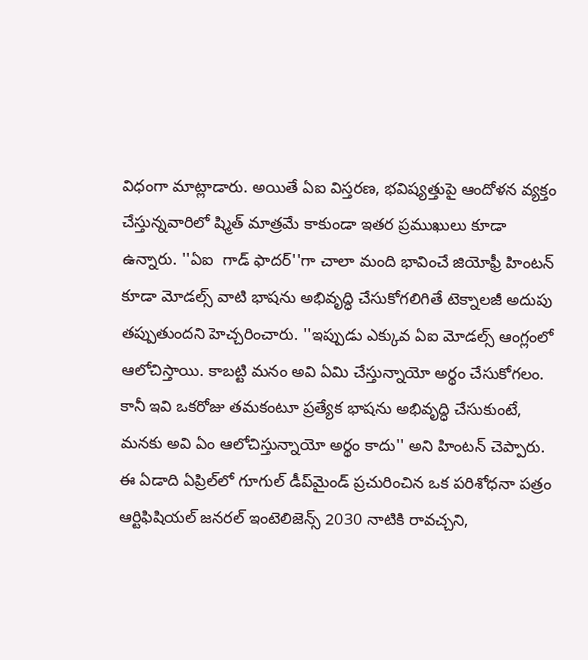విధంగా మాట్లాడారు. అయితే ఏఐ విస్తరణ, భవిష్యత్తుపై ఆందోళన వ్యక్తం చేస్తున్నవారిలో ష్మిత్ మాత్రమే కాకుండా ఇతర ప్రముఖులు కూడా ఉన్నారు. ''ఏఐ  గాడ్ ఫాదర్''గా చాలా మంది భావించే జియోఫ్రీ హింటన్ కూడా మోడల్స్ వాటి భాషను అభివృద్ధి చేసుకోగలిగితే టెక్నాలజీ అదుపు తప్పుతుందని హెచ్చరించారు. ''ఇప్పుడు ఎక్కువ ఏఐ మోడల్స్ ఆంగ్లంలో ఆలోచిస్తాయి. కాబట్టి మనం అవి ఏమి చేస్తున్నాయో అర్థం చేసుకోగలం. కానీ ఇవి ఒకరోజు తమకంటూ ప్రత్యేక భాషను అభివృద్ధి చేసుకుంటే, మనకు అవి ఏం ఆలోచిస్తున్నాయో అర్థం కాదు'' అని హింటన్ చెప్పారు. ఈ ఏడాది ఏప్రిల్‌లో గూగుల్ డీప్‌మైండ్ ప్రచురించిన ఒక పరిశోధనా పత్రం ఆర్టిఫిషియల్ జనరల్ ఇంటెలిజెన్స్ 2030 నాటికి రావచ్చని,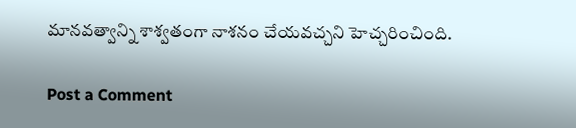మానవత్వాన్ని శాశ్వతంగా నాశనం చేయవచ్చని హెచ్చరించింది.

Post a Comment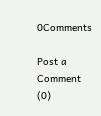0Comments

Post a Comment (0)